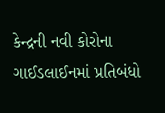કેન્દ્રની નવી કોરોના ગાઈડલાઈનમાં પ્રતિબંધો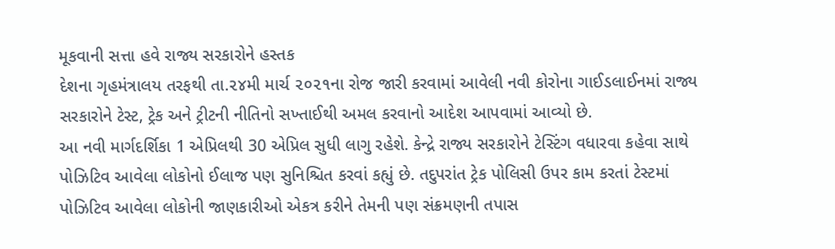મૂકવાની સત્તા હવે રાજ્ય સરકારોને હસ્તક
દેશના ગૃહમંત્રાલય તરફથી તા.૨૪મી માર્ચ ૨૦૨૧ના રોજ જારી કરવામાં આવેલી નવી કોરોના ગાઈડલાઈનમાં રાજ્ય સરકારોને ટેસ્ટ, ટ્રેક અને ટ્રીટની નીતિનો સખ્તાઈથી અમલ કરવાનો આદેશ આપવામાં આવ્યો છે.
આ નવી માર્ગદર્શિકા 1 એપ્રિલથી 30 એપ્રિલ સુધી લાગુ રહેશે. કેન્દ્રે રાજ્ય સરકારોને ટેસ્ટિંગ વધારવા કહેવા સાથે પોઝિટિવ આવેલા લોકોનો ઈલાજ પણ સુનિશ્ચિત કરવાં કહ્યું છે. તદુપરાંત ટ્રેક પોલિસી ઉપર કામ કરતાં ટેસ્ટમાં પોઝિટિવ આવેલા લોકોની જાણકારીઓ એકત્ર કરીને તેમની પણ સંક્રમણની તપાસ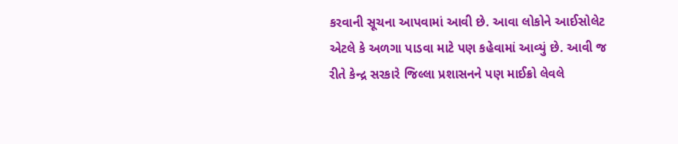કરવાની સૂચના આપવામાં આવી છે. આવા લોકોને આઈસોલેટ એટલે કે અળગા પાડવા માટે પણ કહેવામાં આવ્યું છે. આવી જ રીતે કેન્દ્ર સરકારે જિલ્લા પ્રશાસનને પણ માઈક્રો લેવલે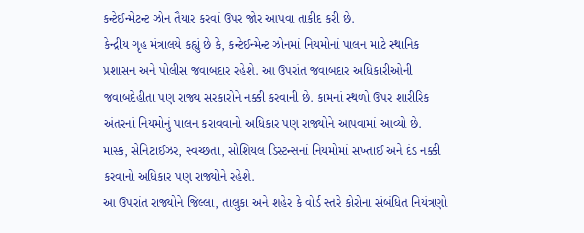કન્ટેઈન્મેટન્ટ ઝોન તૈયાર કરવાં ઉપર જોર આપવા તાકીદ કરી છે.
કેન્દ્રીય ગૃહ મંત્રાલયે કહ્યું છે કે, કન્ટેઈન્મેન્ટ ઝોનમાં નિયમોનાં પાલન માટે સ્થાનિક પ્રશાસન અને પોલીસ જવાબદાર રહેશે. આ ઉપરાંત જવાબદાર અધિકારીઓની જવાબદેહીતા પણ રાજ્ય સરકારોને નક્કી કરવાની છે. કામનાં સ્થળો ઉપર શારીરિક અંતરનાં નિયમોનું પાલન કરાવવાનો અધિકાર પણ રાજ્યોને આપવામાં આવ્યો છે. માસ્ક, સેનિટાઈઝર, સ્વચ્છતા, સોશિયલ ડિસ્ટન્સનાં નિયમોમાં સખ્તાઈ અને દંડ નક્કી કરવાનો અધિકાર પણ રાજ્યોને રહેશે.
આ ઉપરાંત રાજ્યોને જિલ્લા, તાલુકા અને શહેર કે વોર્ડ સ્તરે કોરોના સંબંધિત નિયંત્રણો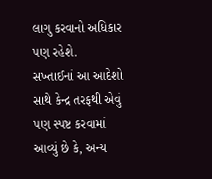લાગુ કરવાનો અધિકાર પણ રહેશે.
સખ્તાઈનાં આ આદેશો સાથે કેન્દ્ર તરફથી એવું પણ સ્પષ્ટ કરવામાં આવ્યું છે કે, અન્ય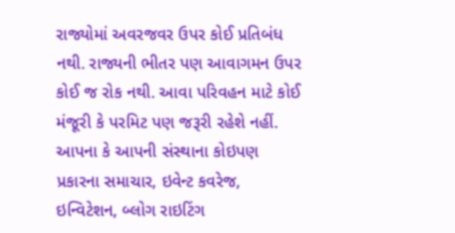રાજ્યોમાં અવરજવર ઉપર કોઈ પ્રતિબંધ નથી. રાજ્યની ભીતર પણ આવાગમન ઉપર કોઈ જ રોક નથી. આવા પરિવહન માટે કોઈ મંજૂરી કે પરમિટ પણ જરૂરી રહેશે નહીં.
આપના કે આપની સંસ્થાના કોઇપણ પ્રકારના સમાચાર, ઇવેન્ટ કવરેજ, ઇન્વિટેશન, બ્લોગ રાઇટિંગ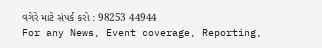વગેરે માટે સંપર્ક કરો : 98253 44944
For any News, Event coverage, Reporting,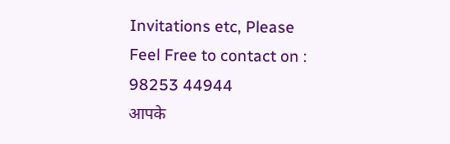Invitations etc, Please Feel Free to contact on : 98253 44944
आपके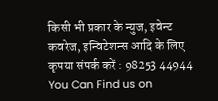किसी भी प्रकार के न्युज, इवेन्ट कवरेज, इन्विटेशन्स आदि के लिए कृपया संपर्क करें : 98253 44944
You Can Find us on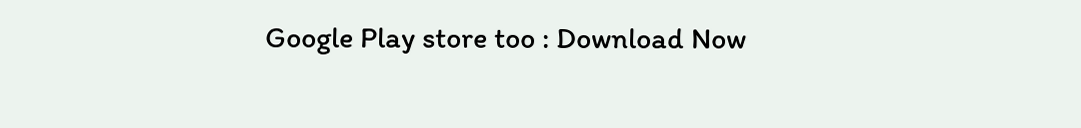Google Play store too : Download Now